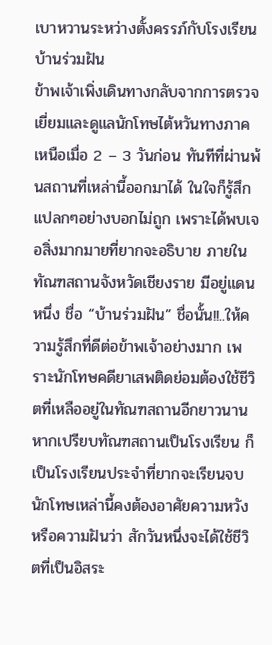เบาหวานระหว่างตั้งครรภ์กับโรงเรียนบ้านร่วมฝัน
ข้าพเจ้าเพิ่งเดินทางกลับจากการตรวจเยี่ยมและดูแลนักโทษไต้หวันทางภาคเหนือเมื่อ 2 – 3 วันก่อน ทันทีที่ผ่านพ้นสถานที่เหล่านี้ออกมาได้ ในใจก็รู้สึกแปลกๆอย่างบอกไม่ถูก เพราะได้พบเจอสิ่งมากมายที่ยากจะอธิบาย ภายในทัณฑสถานจังหวัดเชียงราย มีอยู่แดนหนึ่ง ชื่อ “บ้านร่วมฝัน” ชื่อนั้น!!..ให้ความรู้สึกที่ดีต่อข้าพเจ้าอย่างมาก เพราะนักโทษคดียาเสพติดย่อมต้องใช้ชีวิตที่เหลืออยู่ในทัณฑสถานอีกยาวนาน หากเปรียบทัณฑสถานเป็นโรงเรียน ก็เป็นโรงเรียนประจำที่ยากจะเรียนจบ นักโทษเหล่านี้คงต้องอาศัยความหวังหรือความฝันว่า สักวันหนึ่งจะได้ใช้ชีวิตที่เป็นอิสระ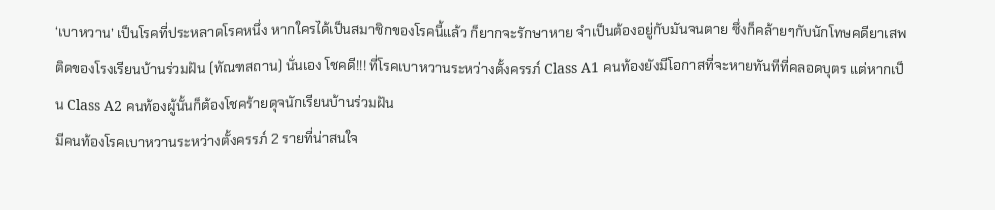‘เบาหวาน’ เป็นโรคที่ประหลาดโรคหนึ่ง หากใครได้เป็นสมาชิกของโรคนี้แล้ว ก็ยากจะรักษาหาย จำเป็นต้องอยู่กับมันจนตาย ซึ่งก็คล้ายๆกับนักโทษคดียาเสพติดของโรงเรียนบ้านร่วมฝัน (ทัณฑสถาน) นั่นเอง โชคดี!!! ที่โรคเบาหวานระหว่างตั้งครรภ์ Class A1 คนท้องยังมีโอกาสที่จะหายทันทีที่คลอดบุตร แต่หากเป็น Class A2 คนท้องผู้นั้นก็ต้องโชคร้ายดุจนักเรียนบ้านร่วมฝัน
มีคนท้องโรคเบาหวานระหว่างตั้งครรภ์ 2 รายที่น่าสนใจ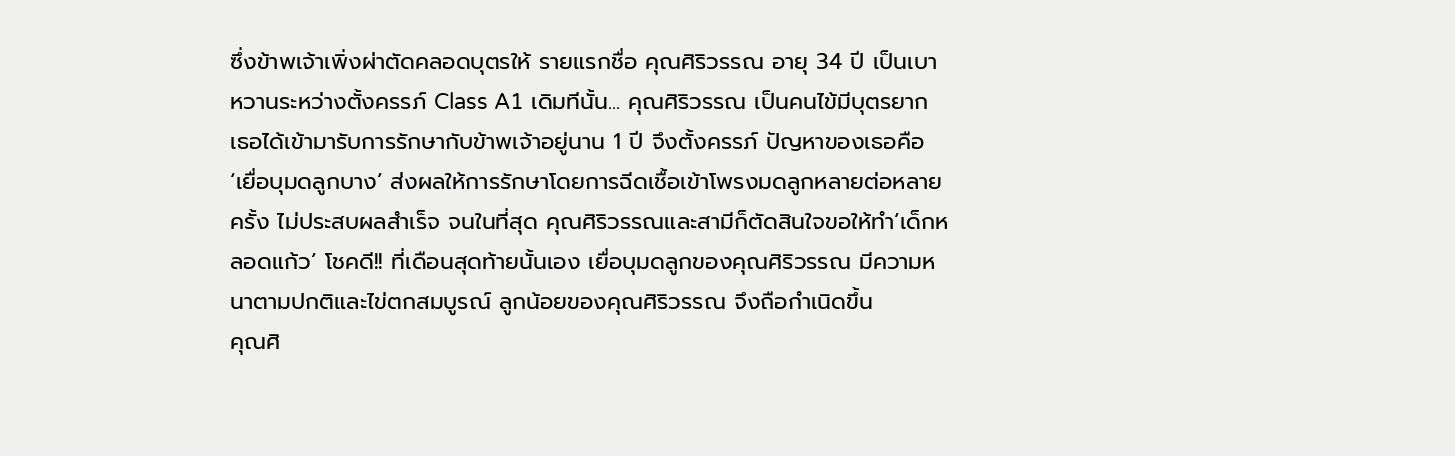ซึ่งข้าพเจ้าเพิ่งผ่าตัดคลอดบุตรให้ รายแรกชื่อ คุณศิริวรรณ อายุ 34 ปี เป็นเบาหวานระหว่างตั้งครรภ์ Class A1 เดิมทีนั้น... คุณศิริวรรณ เป็นคนไข้มีบุตรยาก เธอได้เข้ามารับการรักษากับข้าพเจ้าอยู่นาน 1 ปี จึงตั้งครรภ์ ปัญหาของเธอคือ ‘เยื่อบุมดลูกบาง’ ส่งผลให้การรักษาโดยการฉีดเชื้อเข้าโพรงมดลูกหลายต่อหลายครั้ง ไม่ประสบผลสำเร็จ จนในที่สุด คุณศิริวรรณและสามีก็ตัดสินใจขอให้ทำ’เด็กหลอดแก้ว’ โชคดี!! ที่เดือนสุดท้ายนั้นเอง เยื่อบุมดลูกของคุณศิริวรรณ มีความหนาตามปกติและไข่ตกสมบูรณ์ ลูกน้อยของคุณศิริวรรณ จึงถือกำเนิดขึ้น
คุณศิ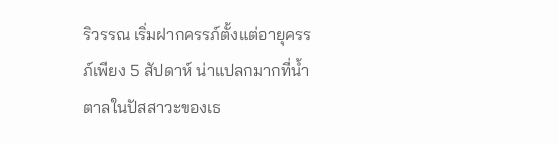ริวรรณ เริ่มฝากครรภ์ตั้งแต่อายุครรภ์เพียง 5 สัปดาห์ น่าแปลกมากที่น้ำตาลในปัสสาวะของเธ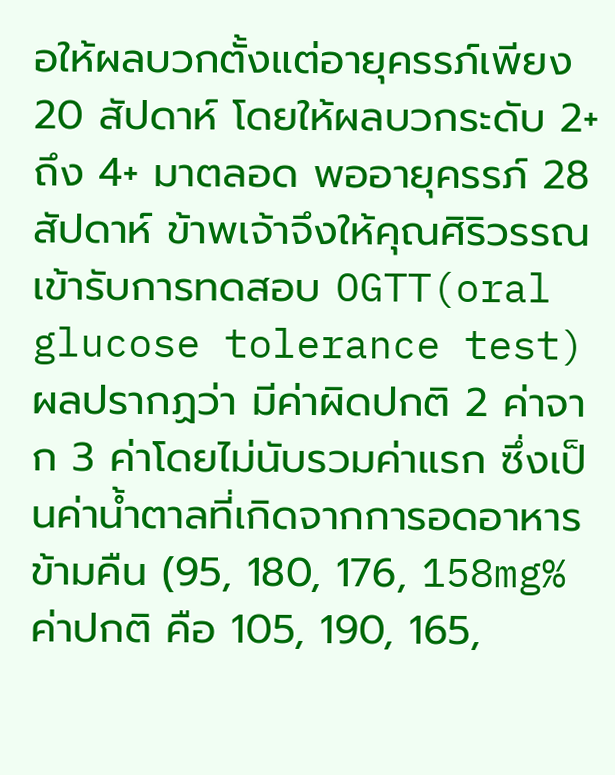อให้ผลบวกตั้งแต่อายุครรภ์เพียง 20 สัปดาห์ โดยให้ผลบวกระดับ 2+ ถึง 4+ มาตลอด พออายุครรภ์ 28 สัปดาห์ ข้าพเจ้าจึงให้คุณศิริวรรณเข้ารับการทดสอบ OGTT(oral glucose tolerance test) ผลปรากฏว่า มีค่าผิดปกติ 2 ค่าจาก 3 ค่าโดยไม่นับรวมค่าแรก ซึ่งเป็นค่าน้ำตาลที่เกิดจากการอดอาหารข้ามคืน (95, 180, 176, 158mg% ค่าปกติ คือ 105, 190, 165,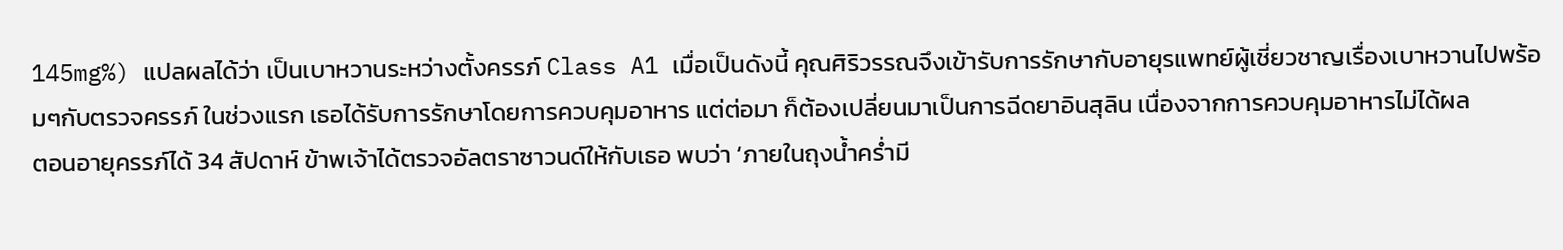145mg%) แปลผลได้ว่า เป็นเบาหวานระหว่างตั้งครรภ์ Class A1 เมื่อเป็นดังนี้ คุณศิริวรรณจึงเข้ารับการรักษากับอายุรแพทย์ผู้เชี่ยวชาญเรื่องเบาหวานไปพร้อมๆกับตรวจครรภ์ ในช่วงแรก เธอได้รับการรักษาโดยการควบคุมอาหาร แต่ต่อมา ก็ต้องเปลี่ยนมาเป็นการฉีดยาอินสุลิน เนื่องจากการควบคุมอาหารไม่ได้ผล
ตอนอายุครรภ์ได้ 34 สัปดาห์ ข้าพเจ้าได้ตรวจอัลตราซาวนด์ให้กับเธอ พบว่า ‘ภายในถุงน้ำคร่ำมี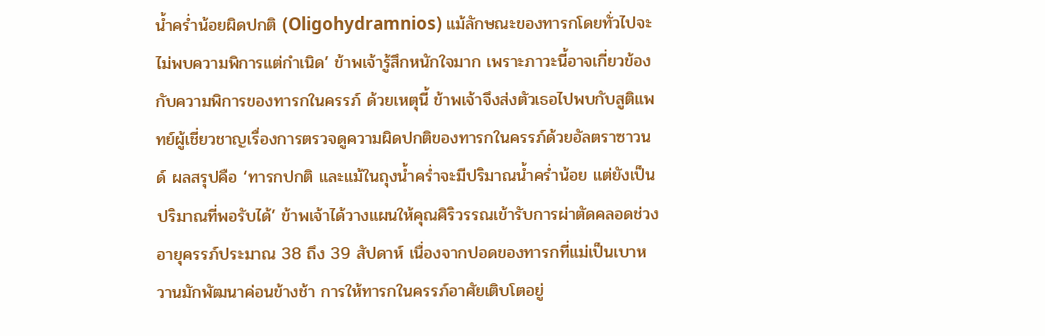น้ำคร่ำน้อยผิดปกติ (Oligohydramnios) แม้ลักษณะของทารกโดยทั่วไปจะไม่พบความพิการแต่กำเนิด’ ข้าพเจ้ารู้สึกหนักใจมาก เพราะภาวะนี้อาจเกี่ยวข้องกับความพิการของทารกในครรภ์ ด้วยเหตุนี้ ข้าพเจ้าจึงส่งตัวเธอไปพบกับสูติแพทย์ผู้เชี่ยวชาญเรื่องการตรวจดูความผิดปกติของทารกในครรภ์ด้วยอัลตราซาวนด์ ผลสรุปคือ ‘ทารกปกติ และแม้ในถุงน้ำคร่ำจะมีปริมาณน้ำคร่ำน้อย แต่ยังเป็นปริมาณที่พอรับได้’ ข้าพเจ้าได้วางแผนให้คุณศิริวรรณเข้ารับการผ่าตัดคลอดช่วงอายุครรภ์ประมาณ 38 ถึง 39 สัปดาห์ เนื่องจากปอดของทารกที่แม่เป็นเบาหวานมักพัฒนาค่อนข้างช้า การให้ทารกในครรภ์อาศัยเติบโตอยู่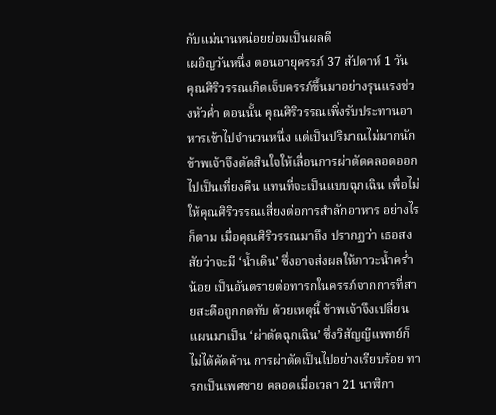กับแม่นานหน่อยย่อมเป็นผลดี
เผอิญวันหนึ่ง ตอนอายุครรภ์ 37 สัปดาห์ 1 วัน คุณศิริวรรณเกิดเจ็บครรภ์ขึ้นมาอย่างรุนแรงช่วงหัวค่ำ ตอนนั้น คุณศิริวรรณเพิ่งรับประทานอาหารเข้าไปจำนวนหนึ่ง แต่เป็นปริมาณไม่มากนัก ข้าพเจ้าจึงตัดสินใจให้เลื่อนการผ่าตัดคลอดออกไปเป็นเที่ยงคืน แทนที่จะเป็นแบบฉุกเฉิน เพื่อไม่ให้คุณศิริวรรณเสี่ยงต่อการสำลักอาหาร อย่างไรก็ตาม เมื่อคุณศิริวรรณมาถึง ปรากฏว่า เธอสงสัยว่าจะมี ‘น้ำเดิน’ ซึ่งอาจส่งผลให้ภาวะน้ำคร่ำน้อย เป็นอันตรายต่อทารกในครรภ์จากการที่สายสะดือถูกกดทับ ด้วยเหตุนี้ ข้าพเจ้าจึงเปลี่ยนแผนมาเป็น ‘ผ่าตัดฉุกเฉิน’ ซึ่งวิสัญญีแพทย์ก็ไม่ได้คัดค้าน การผ่าตัดเป็นไปอย่างเรียบร้อย ทารกเป็นเพศชาย คลอดเมื่อเวลา 21 นาฬิกา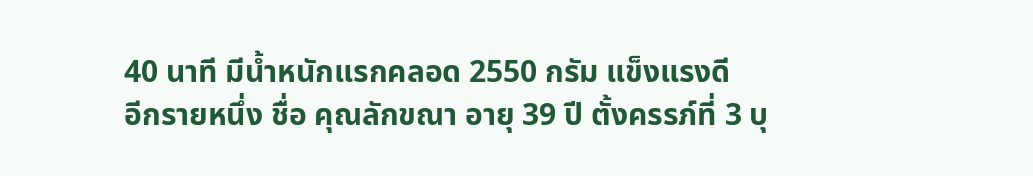40 นาที มีน้ำหนักแรกคลอด 2550 กรัม แข็งแรงดี
อีกรายหนึ่ง ชื่อ คุณลักขณา อายุ 39 ปี ตั้งครรภ์ที่ 3 บุ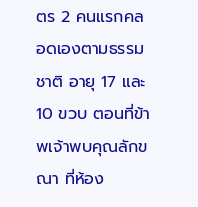ตร 2 คนแรกคลอดเองตามธรรมชาติ อายุ 17 และ10 ขวบ ตอนที่ข้าพเจ้าพบคุณลักขณา ที่ห้อง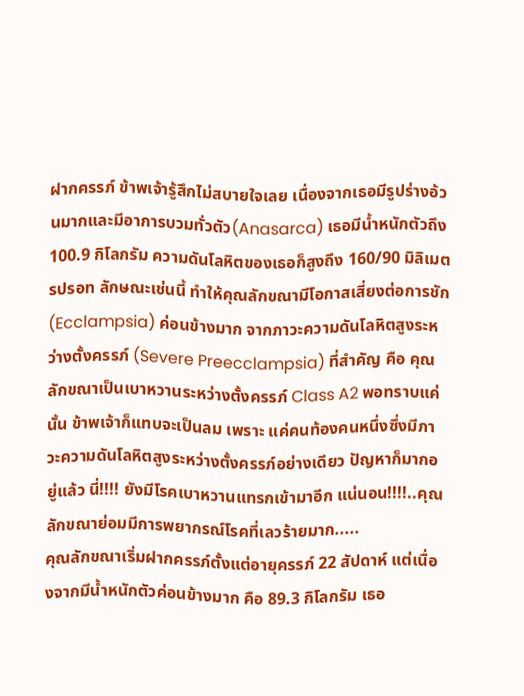ฝากครรภ์ ข้าพเจ้ารู้สึกไม่สบายใจเลย เนื่องจากเธอมีรูปร่างอ้วนมากและมีอาการบวมทั่วตัว(Anasarca) เธอมีน้ำหนักตัวถึง 100.9 กิโลกรัม ความดันโลหิตของเธอก็สูงถึง 160/90 มิลิเมตรปรอท ลักษณะเช่นนี้ ทำให้คุณลักขณามีโอกาสเสี่ยงต่อการชัก (Ecclampsia) ค่อนข้างมาก จากภาวะความดันโลหิตสูงระหว่างตั้งครรภ์ (Severe Preecclampsia) ที่สำคัญ คือ คุณลักขณาเป็นเบาหวานระหว่างตั้งครรภ์ Class A2 พอทราบแค่นั้น ข้าพเจ้าก็แทบจะเป็นลม เพราะ แค่คนท้องคนหนึ่งซึ่งมีภาวะความดันโลหิตสูงระหว่างตั้งครรภ์อย่างเดียว ปัญหาก็มากอยู่แล้ว นี่!!!! ยังมีโรคเบาหวานแทรกเข้ามาอีก แน่นอน!!!!..คุณลักขณาย่อมมีการพยากรณ์โรคที่เลวร้ายมาก.....
คุณลักขณาเริ่มฝากครรภ์ตั้งแต่อายุครรภ์ 22 สัปดาห์ แต่เนื่องจากมีน้ำหนักตัวค่อนข้างมาก คือ 89.3 กิโลกรัม เธอ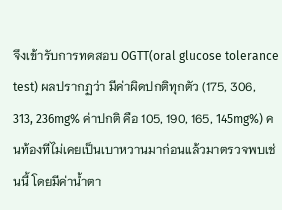จึงเข้ารับการทดสอบ OGTT(oral glucose tolerance test) ผลปรากฏว่า มีค่าผิดปกติทุกตัว (175, 306, 313, 236mg% ค่าปกติ คือ 105, 190, 165, 145mg%) คนท้องทีไม่เคยเป็นเบาหวานมาก่อนแล้วมาตรวจพบเช่นนี้ โดยมีค่าน้ำตา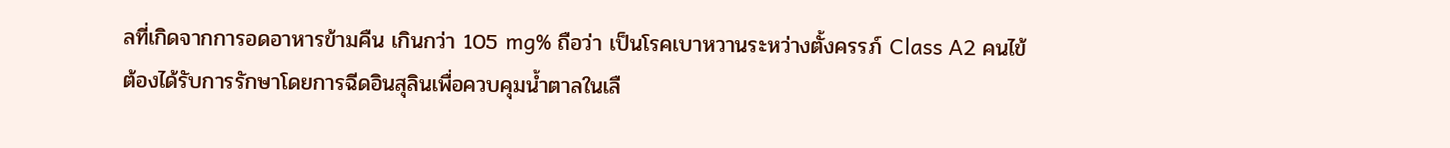ลที่เกิดจากการอดอาหารข้ามคืน เกินกว่า 105 mg% ถือว่า เป็นโรคเบาหวานระหว่างตั้งครรภ์ Class A2 คนไข้ต้องได้รับการรักษาโดยการฉีดอินสุลินเพื่อควบคุมน้ำตาลในเลื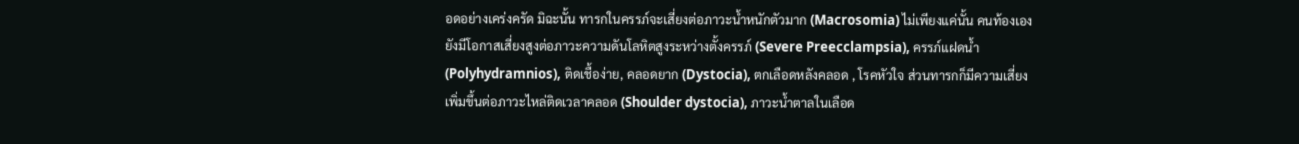อดอย่างเคร่งครัด มิฉะนั้น ทารกในครรภ์จะเสี่ยงต่อภาวะน้ำหนักตัวมาก (Macrosomia) ไม่เพียงแค่นั้น คนท้องเองยังมีโอกาสเสี่ยงสูงต่อภาวะความดันโลหิตสูงระหว่างตั้งครรภ์ (Severe Preecclampsia), ครรภ์แฝดน้ำ (Polyhydramnios), ติดเชื้อง่าย, คลอดยาก (Dystocia), ตกเลือดหลังคลอด , โรคหัวใจ ส่วนทารกก็มีความเสี่ยงเพิ่มขึ้นต่อภาวะไหล่ติดเวลาคลอด (Shoulder dystocia), ภาวะน้ำตาลในเลือด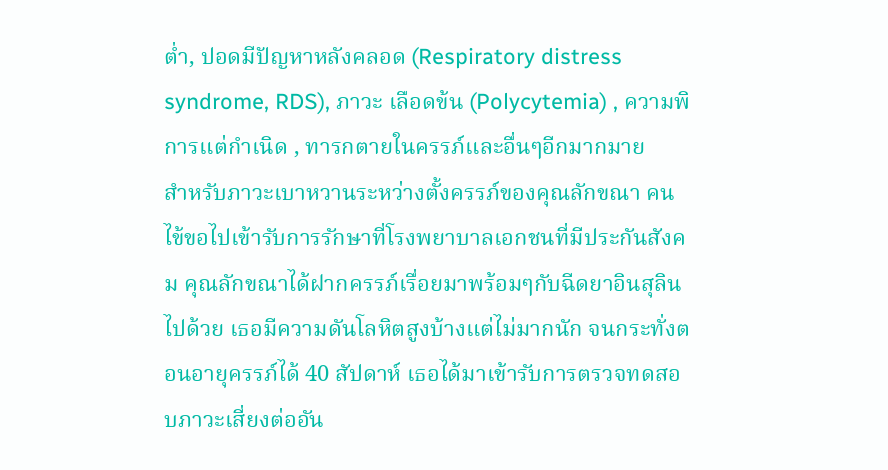ต่ำ, ปอดมีปัญหาหลังคลอด (Respiratory distress syndrome, RDS), ภาวะ เลือดข้น (Polycytemia) , ความพิการแต่กำเนิด , ทารกตายในครรภ์และอื่นๆอีกมากมาย
สำหรับภาวะเบาหวานระหว่างตั้งครรภ์ของคุณลักขณา คนไข้ขอไปเข้ารับการรักษาที่โรงพยาบาลเอกชนที่มีประกันสังคม คุณลักขณาได้ฝากครรภ์เรื่อยมาพร้อมๆกับฉีดยาอินสุลินไปด้วย เธอมีความดันโลหิตสูงบ้างแต่ไม่มากนัก จนกระทั่งตอนอายุครรภ์ได้ 40 สัปดาห์ เธอได้มาเข้ารับการตรวจทดสอบภาวะเสี่ยงต่ออัน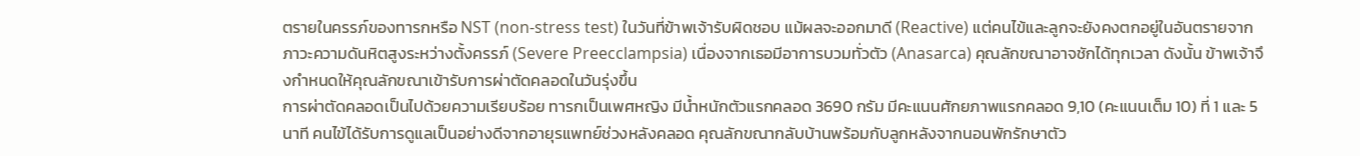ตรายในครรภ์ของทารกหรือ NST (non-stress test) ในวันที่ข้าพเจ้ารับผิดชอบ แม้ผลจะออกมาดี (Reactive) แต่คนไข้และลูกจะยังคงตกอยู่ในอันตรายจากภาวะความดันหิตสูงระหว่างตั้งครรภ์ (Severe Preecclampsia) เนื่องจากเธอมีอาการบวมทั่วตัว (Anasarca) คุณลักขณาอาจชักได้ทุกเวลา ดังนั้น ข้าพเจ้าจึงกำหนดให้คุณลักขณาเข้ารับการผ่าตัดคลอดในวันรุ่งขึ้น
การผ่าตัดคลอดเป็นไปด้วยความเรียบร้อย ทารกเป็นเพศหญิง มีน้ำหนักตัวแรกคลอด 3690 กรัม มีคะแนนศักยภาพแรกคลอด 9,10 (คะแนนเต็ม 10) ที่ 1 และ 5 นาที คนไข้ได้รับการดูแลเป็นอย่างดีจากอายุรแพทย์ช่วงหลังคลอด คุณลักขณากลับบ้านพร้อมกับลูกหลังจากนอนพักรักษาตัว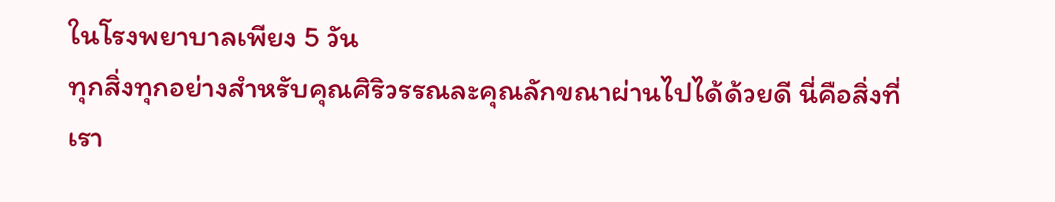ในโรงพยาบาลเพียง 5 วัน
ทุกสิ่งทุกอย่างสำหรับคุณศิริวรรณละคุณลักขณาผ่านไปได้ด้วยดี นี่คือสิ่งที่เรา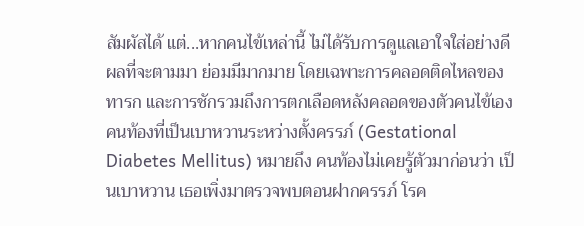สัมผัสได้ แต่...หากคนไข้เหล่านี้ ไม่ได้รับการดูแลเอาใจใส่อย่างดี ผลที่จะตามมา ย่อมมีมากมาย โดยเฉพาะการคลอดติดไหลของทารก และการชักรวมถึงการตกเลือดหลังคลอดของตัวคนไข้เอง
คนท้องที่เป็นเบาหวานระหว่างตั้งครรภ์ (Gestational Diabetes Mellitus) หมายถึง คนท้องไม่เคยรู้ตัวมาก่อนว่า เป็นเบาหวาน เธอเพิ่งมาตรวจพบตอนฝากครรภ์ โรค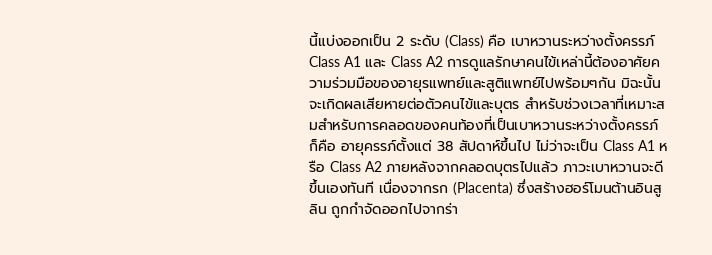นี้แบ่งออกเป็น 2 ระดับ (Class) คือ เบาหวานระหว่างตั้งครรภ์ Class A1 และ Class A2 การดูแลรักษาคนไข้เหล่านี้ต้องอาศัยความร่วมมือของอายุรแพทย์และสูติแพทย์ไปพร้อมๆกัน มิฉะนั้น จะเกิดผลเสียหายต่อตัวคนไข้และบุตร สำหรับช่วงเวลาที่เหมาะสมสำหรับการคลอดของคนท้องที่เป็นเบาหวานระหว่างตั้งครรภ์ ก็คือ อายุครรภ์ตั้งแต่ 38 สัปดาห์ขึ้นไป ไม่ว่าจะเป็น Class A1 หรือ Class A2 ภายหลังจากคลอดบุตรไปแล้ว ภาวะเบาหวานจะดีขึ้นเองทันที เนื่องจากรก (Placenta) ซึ่งสร้างฮอร์โมนต้านอินสูลิน ถูกกำจัดออกไปจากร่า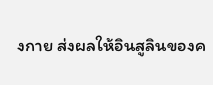งกาย ส่งผลให้อินสูลินของค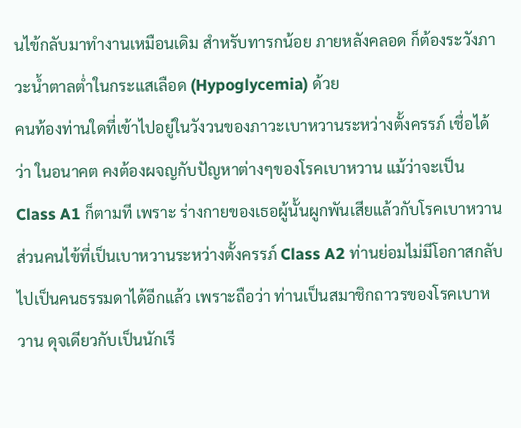นไข้กลับมาทำงานเหมือนเดิม สำหรับทารกน้อย ภายหลังคลอด ก็ต้องระวังภาวะน้ำตาลต่ำในกระแสเลือด (Hypoglycemia) ด้วย
คนท้องท่านใดที่เข้าไปอยู่ในวังวนของภาวะเบาหวานระหว่างตั้งครรภ์ เชื่อได้ว่า ในอนาคต คงต้องผจญกับปัญหาต่างๆของโรคเบาหวาน แม้ว่าจะเป็น Class A1 ก็ตามที เพราะ ร่างกายของเธอผู้นั้นผูกพันเสียแล้วกับโรคเบาหวาน ส่วนคนไข้ที่เป็นเบาหวานระหว่างตั้งครรภ์ Class A2 ท่านย่อมไม่มีโอกาสกลับไปเป็นคนธรรมดาได้อีกแล้ว เพราะถือว่า ท่านเป็นสมาชิกถาวรของโรคเบาหวาน ดุจเดียวกับเป็นนักเรี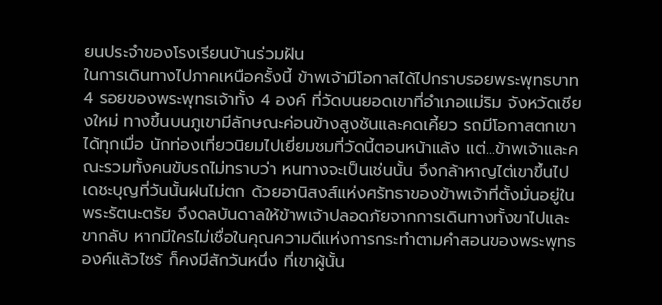ยนประจำของโรงเรียนบ้านร่วมฝัน
ในการเดินทางไปภาคเหนือครั้งนี้ ข้าพเจ้ามีโอกาสได้ไปกราบรอยพระพุทธบาท 4 รอยของพระพุทธเจ้าทั้ง 4 องค์ ที่วัดบนยอดเขาที่อำเภอแม่ริม จังหวัดเชียงใหม่ ทางขึ้นบนภูเขามีลักษณะค่อนข้างสูงชันและคดเคี้ยว รถมีโอกาสตกเขาได้ทุกเมื่อ นักท่องเที่ยวนิยมไปเยี่ยมชมที่วัดนี้ตอนหน้าแล้ง แต่...ข้าพเจ้าและคณะรวมทั้งคนขับรถไม่ทราบว่า หนทางจะเป็นเช่นนั้น จึงกล้าหาญไต่เขาขึ้นไป เดชะบุญที่วันนั้นฝนไม่ตก ด้วยอานิสงส์แห่งศรัทธาของข้าพเจ้าที่ตั้งมั่นอยู่ในพระรัตนะตรัย จึงดลบันดาลให้ข้าพเจ้าปลอดภัยจากการเดินทางทั้งขาไปและขากลับ หากมีใครไม่เชื่อในคุณความดีแห่งการกระทำตามคำสอนของพระพุทธองค์แล้วไซร้ ก็คงมีสักวันหนึ่ง ที่เขาผู้นั้น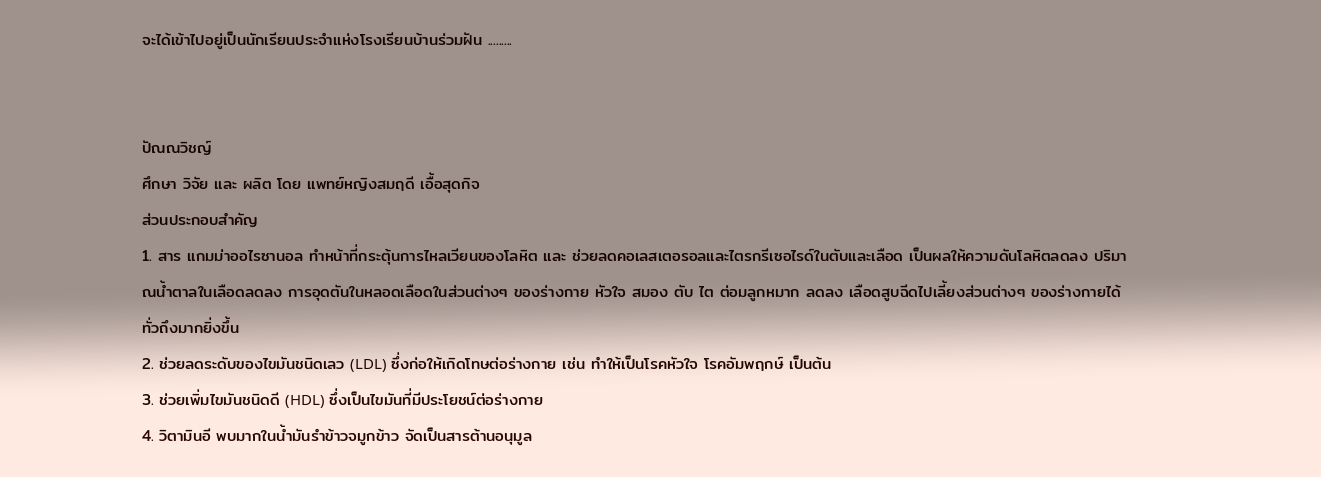จะได้เข้าไปอยู่เป็นนักเรียนประจำแห่งโรงเรียนบ้านร่วมฝัน .........


ปัณณวิชญ์
ศึกษา วิจัย และ ผลิต โดย แพทย์หญิงสมฤดี เอื้อสุดกิจ
ส่วนประกอบสำคัญ
1. สาร แกมม่าออไรซานอล ทำหน้าที่กระตุ้นการไหลเวียนของโลหิต และ ช่วยลดคอเลสเตอรอลและไตรกรีเซอไรด์ในตับและเลือด เป็นผลให้ความดันโลหิตลดลง ปริมาณน้ำตาลในเลือดลดลง การอุดตันในหลอดเลือดในส่วนต่างๆ ของร่างกาย หัวใจ สมอง ตับ ไต ต่อมลูกหมาก ลดลง เลือดสูบฉีดไปเลี้ยงส่วนต่างๆ ของร่างกายได้ทั่วถึงมากยิ่งขึ้น
2. ช่วยลดระดับของไขมันชนิดเลว (LDL) ซึ่งก่อให้เกิดโทษต่อร่างกาย เช่น ทำให้เป็นโรคหัวใจ โรคอัมพฤกษ์ เป็นต้น
3. ช่วยเพิ่มไขมันชนิดดี (HDL) ซึ่งเป็นไขมันที่มีประโยชน์ต่อร่างกาย
4. วิตามินอี พบมากในน้ำมันรำข้าวจมูกข้าว จัดเป็นสารต้านอนุมูล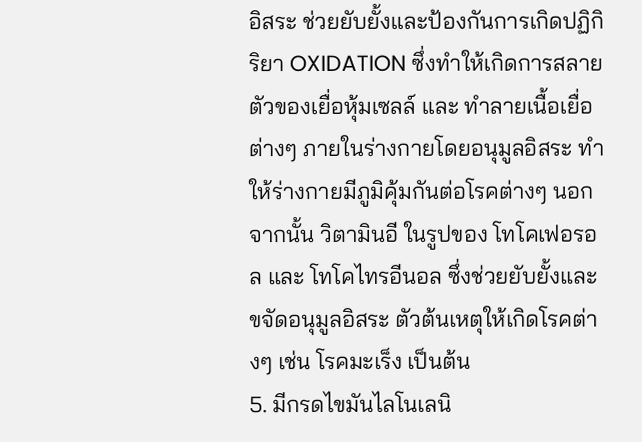อิสระ ช่วยยับยั้งและป้องกันการเกิดปฏิกิริยา OXIDATION ซึ่งทำให้เกิดการสลายตัวของเยื่อหุ้มเซลล์ และ ทำลายเนื้อเยื่อต่างๆ ภายในร่างกายโดยอนุมูลอิสระ ทำให้ร่างกายมีภูมิคุ้มกันต่อโรคต่างๆ นอกจากนั้น วิตามินอี ในรูปของ โทโคเฟอรอล และ โทโคไทรอีนอล ซึ่งช่วยยับยั้งและขจัดอนุมูลอิสระ ตัวต้นเหตุให้เกิดโรคต่างๆ เช่น โรคมะเร็ง เป็นต้น
5. มีกรดไขมันไลโนเลนิ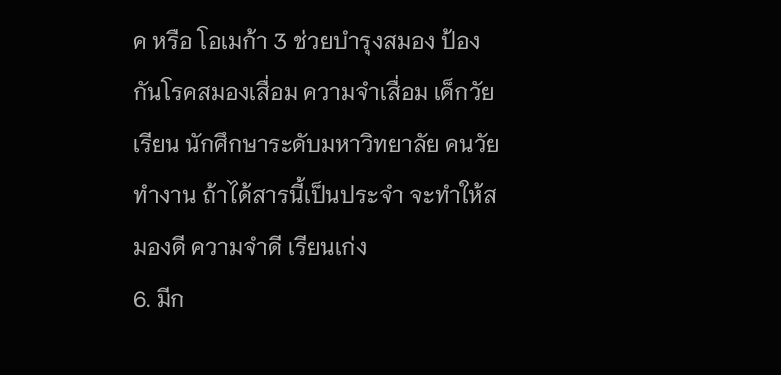ค หรือ โอเมก้า 3 ช่วยบำรุงสมอง ป้องกันโรคสมองเสื่อม ความจำเสื่อม เด็กวัยเรียน นักศึกษาระดับมหาวิทยาลัย คนวัยทำงาน ถ้าได้สารนี้เป็นประจำ จะทำให้สมองดี ความจำดี เรียนเก่ง
6. มีก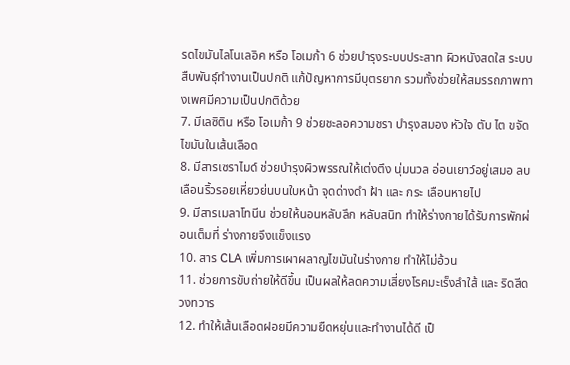รดไขมันไลโนเลอิค หรือ โอเมก้า 6 ช่วยบำรุงระบบประสาท ผิวหนังสดใส ระบบสืบพันธุ์ทำงานเป็นปกติ แก้ปัญหาการมีบุตรยาก รวมทั้งช่วยให้สมรรถภาพทางเพศมีความเป็นปกติด้วย
7. มีเลซิติน หรือ โอเมก้า 9 ช่วยชะลอความชรา บำรุงสมอง หัวใจ ตับ ไต ขจัดไขมันในเส้นเลือด
8. มีสารเซราไมด์ ช่วยบำรุงผิวพรรณให้เต่งตึง นุ่มนวล อ่อนเยาว์อยู่เสมอ ลบเลือนริ้วรอยเหี่ยวย่นบนใบหน้า จุดด่างดำ ฝ้า และ กระ เลือนหายไป
9. มีสารเมลาโทนีน ช่วยให้นอนหลับลึก หลับสนิท ทำให้ร่างกายได้รับการพักผ่อนเต็มที่ ร่างกายจึงแข็งแรง
10. สาร CLA เพิ่มการเผาผลาญไขมันในร่างกาย ทำให้ไม่อ้วน
11. ช่วยการขับถ่ายให้ดีขึ้น เป็นผลให้ลดความเสี่ยงโรคมะเร็งลำใส้ และ ริดสีดวงทวาร
12. ทำให้เส้นเลือดฝอยมีความยืดหยุ่นและทำงานได้ดี เป็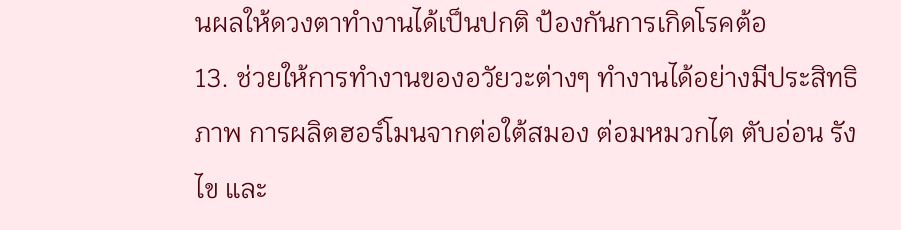นผลให้ดวงตาทำงานได้เป็นปกติ ป้องกันการเกิดโรคต้อ
13. ช่วยให้การทำงานของอวัยวะต่างๆ ทำงานได้อย่างมีประสิทธิภาพ การผลิตฮอร์โมนจากต่อใต้สมอง ต่อมหมวกไต ตับอ่อน รังไข และ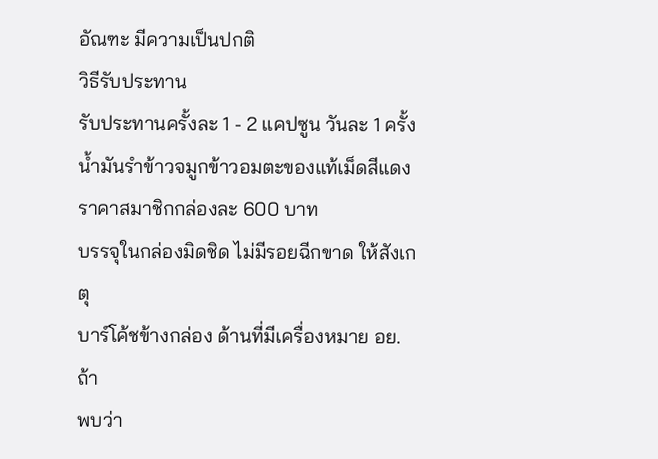อัณฑะ มีความเป็นปกติ
วิธีรับประทาน
รับประทานครั้งละ 1 - 2 แคปซูน วันละ 1 ครั้ง
น้ำมันรำข้าวจมูกข้าวอมตะของแท้เม็ดสีแดง
ราคาสมาชิกกล่องละ 600 บาท
บรรจุในกล่องมิดชิด ไม่มีรอยฉีกขาด ให้สังเกตุ
บาร์โค้ชข้างกล่อง ด้านที่มีเครื่องหมาย อย. ถ้า
พบว่า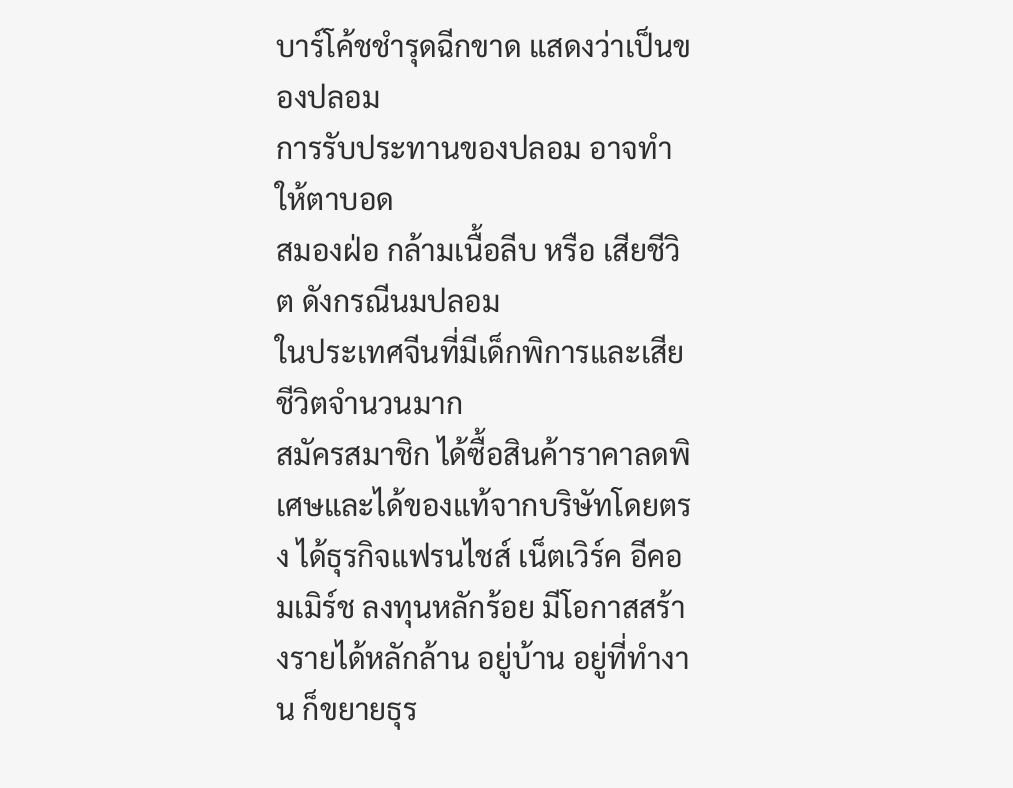บาร์โค้ชชำรุดฉีกขาด แสดงว่าเป็นของปลอม
การรับประทานของปลอม อาจทำให้ตาบอด
สมองฝ่อ กล้ามเนื้อลีบ หรือ เสียชีวิต ดังกรณีนมปลอม
ในประเทศจีนที่มีเด็กพิการและเสียชีวิตจำนวนมาก
สมัครสมาชิก ได้ซื้อสินค้าราคาลดพิเศษและได้ของแท้จากบริษัทโดยตรง ได้ธุรกิจแฟรนไชส์ เน็ตเวิร์ค อีคอมเมิร์ช ลงทุนหลักร้อย มีโอกาสสร้างรายได้หลักล้าน อยู่บ้าน อยู่ที่ทำงาน ก็ขยายธุร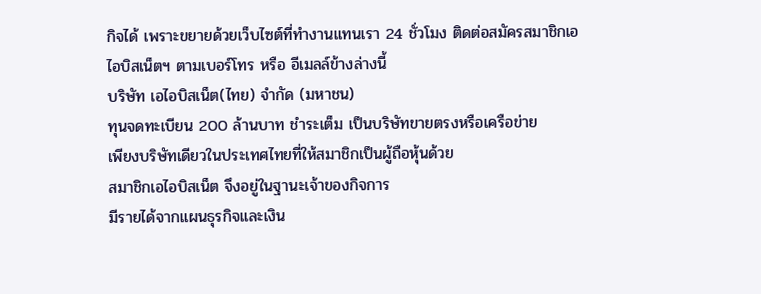กิจได้ เพราะขยายด้วยเว็บไซต์ที่ทำงานแทนเรา 24 ชั่วโมง ติดต่อสมัครสมาชิกเอไอบิสเน็ตฯ ตามเบอร์โทร หรือ อีเมลล์ข้างล่างนี้
บริษัท เอไอบิสเน็ต(ไทย) จำกัด (มหาชน)
ทุนจดทะเบียน 200 ล้านบาท ชำระเต็ม เป็นบริษัทขายตรงหรือเครือข่าย
เพียงบริษัทเดียวในประเทศไทยที่ให้สมาชิกเป็นผู้ถือหุ้นด้วย
สมาชิกเอไอบิสเน็ต จึงอยู่ในฐานะเจ้าของกิจการ
มีรายได้จากแผนธุรกิจและเงิน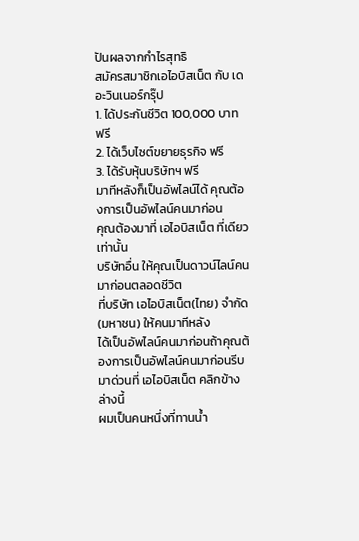ปันผลจากกำไรสุทธิ
สมัครสมาชิกเอไอบิสเน็ต กับ เดอะวินเนอร์กรุ๊ป
1. ได้ประกันชีวิต 100,000 บาท ฟรี
2. ได้เว็บไซต์ขยายธุรกิจ ฟรี
3. ได้รับหุ้นบริษัทฯ ฟรี
มาทีหลังก็เป็นอัพไลน์ได้ คุณต้องการเป็นอัพไลน์คนมาก่อน
คุณต้องมาที่ เอไอบิสเน็ต ที่เดียวเท่านั้น
บริษัทอื่น ให้คุณเป็นดาวน์ไลน์คนมาก่อนตลอดชีวิต
ที่บริษัท เอไอบิสเน็ต(ไทย) จำกัด (มหาชน) ให้คนมาทีหลัง
ได้เป็นอัพไลน์คนมาก่อนถ้าคุณต้องการเป็นอัพไลน์คนมาก่อนรีบมาด่วนที่ เอไอบิสเน็ต คลิกข้างล่างนี้
ผมเป็นคนหนึ่งที่ทานน้ำ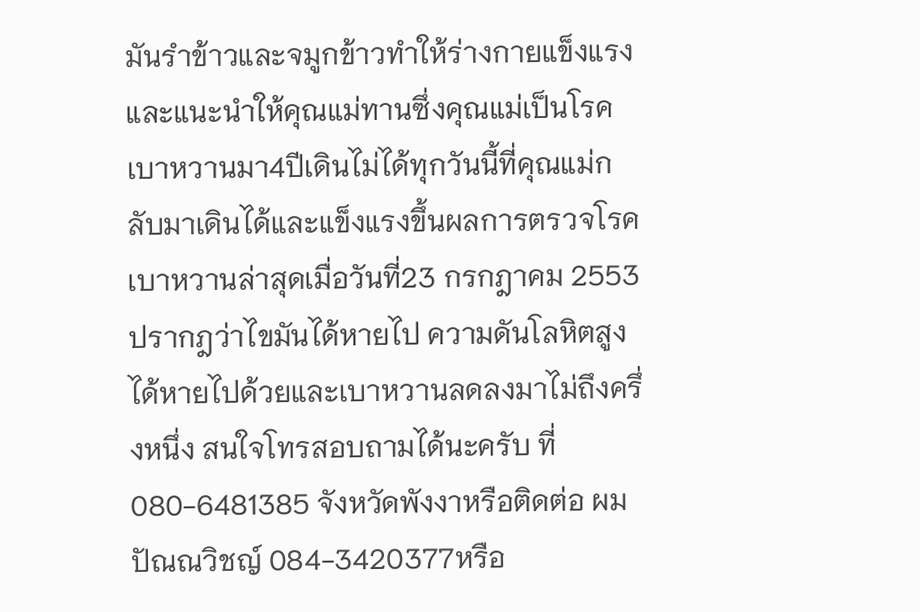มันรำข้าวและจมูกข้าวทำให้ร่างกายแข็งแรงและแนะนำให้คุณแม่ทานซึ่งคุณแม่เป็นโรคเบาหวานมา4ปีเดินไม่ได้ทุกวันนี้ที่คุณแม่กลับมาเดินได้และแข็งแรงขึ้นผลการตรวจโรคเบาหวานล่าสุดเมื่อวันที่23 กรกฎาคม 2553ปรากฎว่าไขมันได้หายไป ความดันโลหิตสูงได้หายไปด้วยและเบาหวานลดลงมาไม่ถึงครึ่งหนึ่ง สนใจโทรสอบถามได้นะครับ ที่ 080-6481385 จังหวัดพังงาหรือติดต่อ ผม ปัณณวิชญ์ 084-3420377หรือ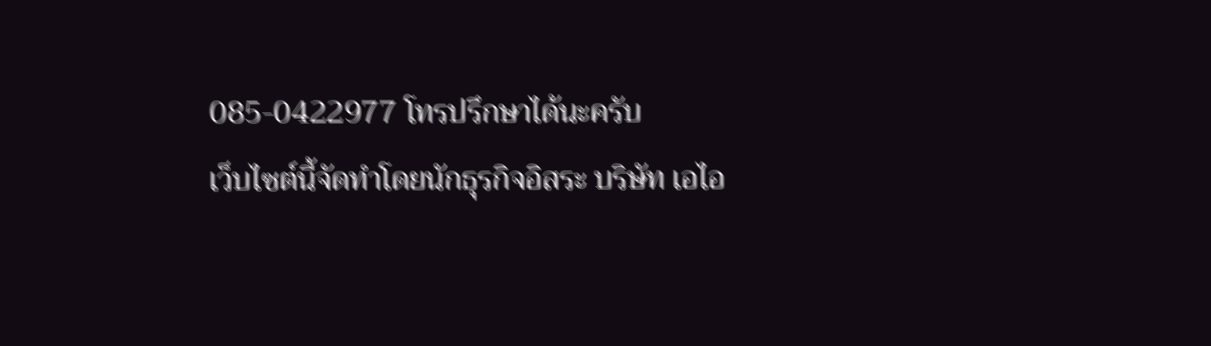085-0422977 โทรปรึกษาได้นะครับ
เว็บไซต์นี้จัดทำโดยนักธุรกิจอิสระ บริษัท เอไอ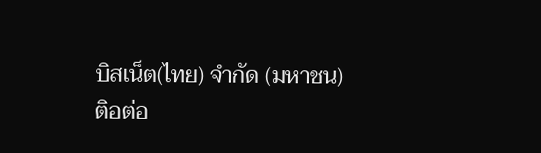บิสเน็ต(ไทย) จำกัด (มหาชน)
ติอต่อ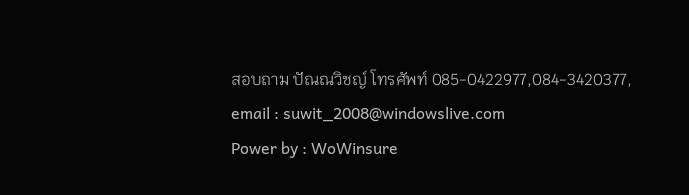สอบถาม ปัณณวิชญ์ โทรศัพท์ 085-0422977,084-3420377, email : suwit_2008@windowslive.com
Power by : WoWinsure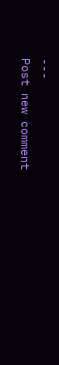---
Post new comment